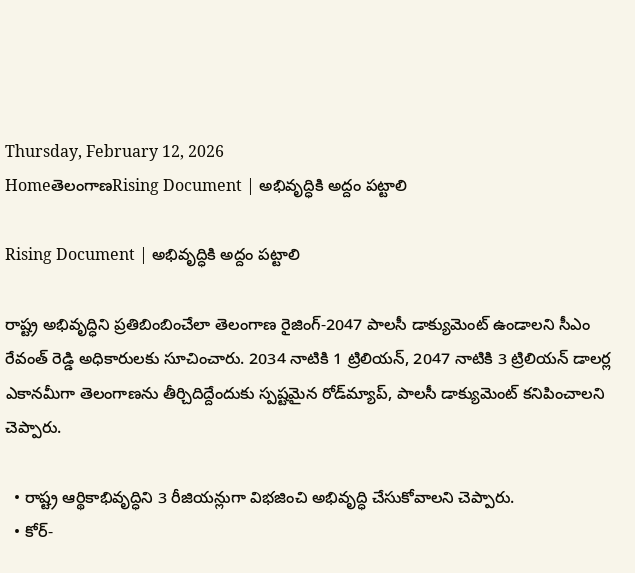Thursday, February 12, 2026
HomeతెలంగాణRising Document | అభివృద్ధికి అద్దం పట్టాలి

Rising Document | అభివృద్ధికి అద్దం పట్టాలి

రాష్ట్ర అభివృద్ధిని ప్రతిబింబించేలా తెలంగాణ రైజింగ్-2047 పాలసీ డాక్యుమెంట్ ఉండాలని సీఎం రేవంత్ రెడ్డి అధికారులకు సూచించారు. 2034 నాటికి 1 ట్రిలియన్, 2047 నాటికి 3 ట్రిలియన్ డాలర్ల ఎకానమీగా తెలంగాణను తీర్చిదిద్దేందుకు స్పష్టమైన రోడ్‌మ్యాప్, పాలసీ డాక్యుమెంట్‌ కనిపించాలని చెప్పారు.

  • రాష్ట్ర ఆర్థికాభివృద్ధిని 3 రీజియన్లుగా విభజించి అభివృద్ధి చేసుకోవాలని చెప్పారు.
  • కోర్-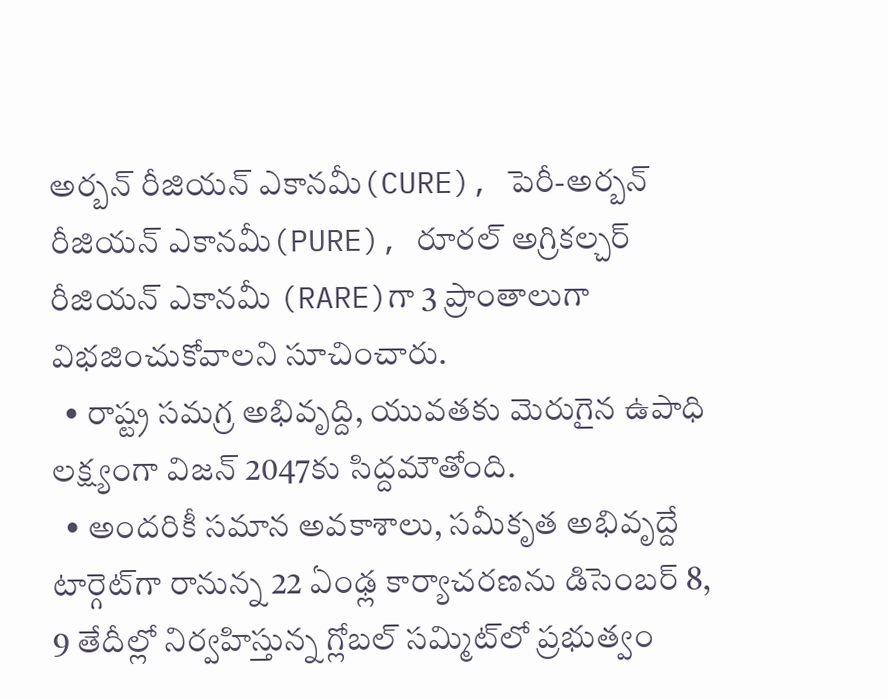అర్బన్ రీజియన్ ఎకానమీ(CURE), పెరీ-అర్బన్ రీజియన్ ఎకానమీ(PURE), రూరల్ అగ్రికల్చర్ రీజియన్ ఎకానమీ (RARE)గా 3 ప్రాంతాలుగా విభజించుకోవాలని సూచించారు.
  • రాష్ట్ర సమగ్ర అభివృద్ది, యువతకు మెరుగైన ఉపాధి లక్ష్యంగా విజన్ 2047కు సిద్దమౌతోంది.
  • అందరికీ సమాన అవకాశాలు, సమీకృత అభివృద్దే టార్గెట్‌గా రానున్న 22 ఏంఢ్ల కార్యాచరణను డిసెంబర్ 8, 9 తేదీల్లో నిర్వహిస్తున్న గ్లోబల్ సమ్మిట్‌లో ప్రభుత్వం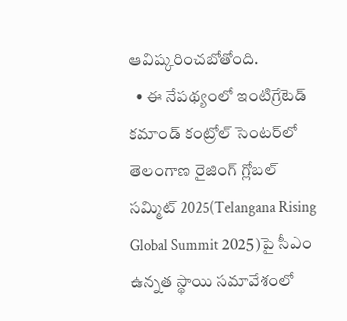ఆవిష్కరించబోతోంది.
  • ఈ నేపథ్యంలో ఇంటిగ్రేటెడ్ కమాండ్ కంట్రోల్ సెంటర్‌లో తెలంగాణ రైజింగ్ గ్లోబల్ సమ్మిట్ 2025(Telangana Rising Global Summit 2025)పై సీఎం ఉన్నత స్థాయి సమావేశంలో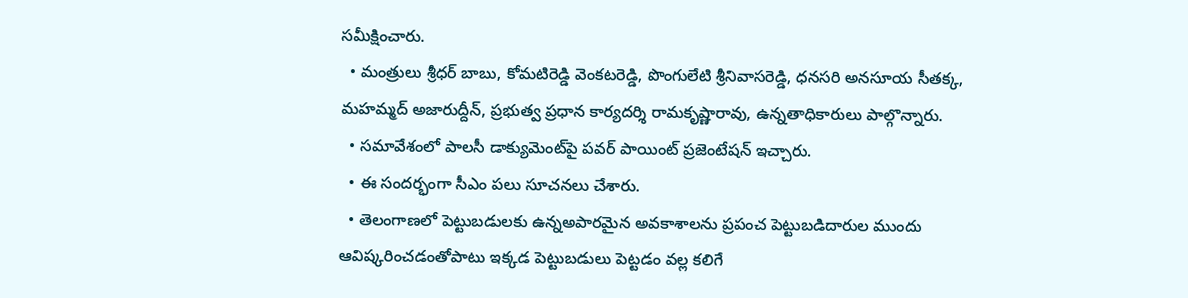సమీక్షించారు.
  • మంత్రులు శ్రీధర్ బాబు, కోమటిరెడ్డి వెంకటరెడ్డి, పొంగులేటి శ్రీనివాసరెడ్డి, ధనసరి అనసూయ సీతక్క, మహమ్మద్ అజారుద్దీన్, ప్రభుత్వ ప్రధాన కార్యదర్శి రామకృష్ణారావు, ఉన్నతాధికారులు పాల్గొన్నారు.
  • సమావేశంలో పాలసీ డాక్యుమెంట్‌పై పవర్ పాయింట్ ప్రజెంటేషన్ ఇచ్చారు.
  • ఈ సందర్భంగా సీఎం పలు సూచనలు చేశారు.
  • తెలంగాణలో పెట్టుబడులకు ఉన్నఅపారమైన అవకాశాలను ప్రపంచ పెట్టుబడిదారుల ముందు ఆవిష్కరించడంతోపాటు ఇక్కడ పెట్టుబడులు పెట్టడం వల్ల కలిగే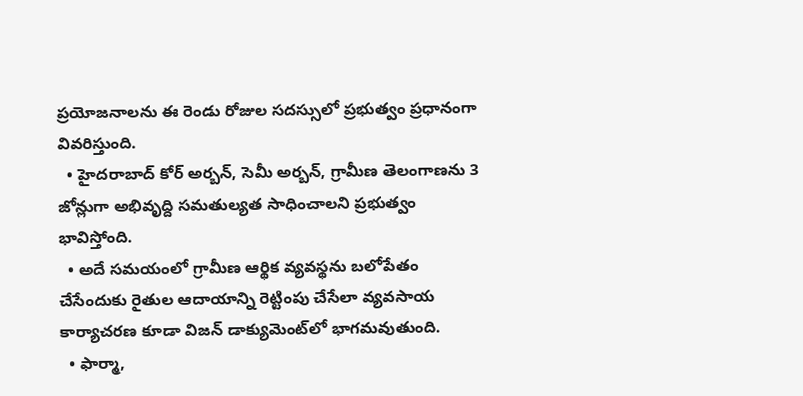ప్రయోజనాలను ఈ రెండు రోజుల సదస్సులో ప్రభుత్వం ప్రధానంగా వివరిస్తుంది.
  • హైదరాబాద్‌ కోర్ అర్బన్, సెమీ అర్బన్, గ్రామీణ తెలంగాణను 3 జోన్లుగా అభివృద్ది సమతుల్యత సాధించాలని ప్రభుత్వం భావిస్తోంది.
  • అదే సమయంలో గ్రామీణ ఆర్థిక వ్యవస్థను బలోపేతం చేసేందుకు రైతుల ఆదాయాన్ని రెట్టింపు చేసేలా వ్యవసాయ కార్యాచరణ కూడా విజన్ డాక్యుమెంట్‌లో భాగమవుతుంది.
  • ఫార్మా,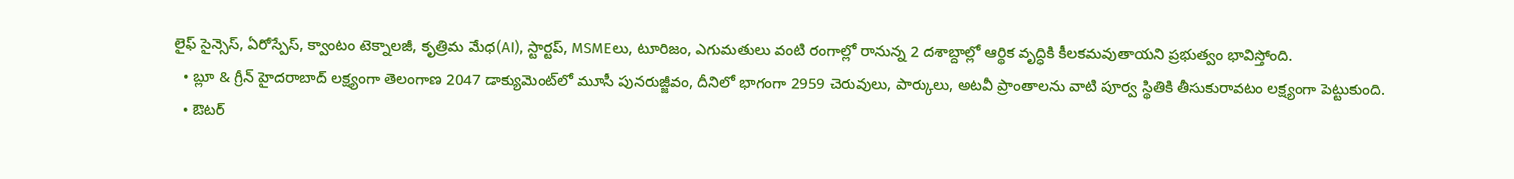లైఫ్‌ సైన్సెస్, ఏరోస్పేస్, క్వాంటం టెక్నాలజీ, కృత్రిమ మేధ(AI), స్టార్టప్, MSMEలు, టూరిజం, ఎగుమతులు వంటి రంగాల్లో రానున్న 2 దశాబ్దాల్లో ఆర్థిక వృద్ధికి కీలకమవుతాయని ప్రభుత్వం భావిస్తోంది.
  • బ్లూ & గ్రీన్ హైదరాబాద్ లక్ష్యంగా తెలంగాణ 2047 డాక్యుమెంట్‌లో మూసీ పునరుజ్జీవం, దీనిలో భాగంగా 2959 చెరువులు, పార్కులు, అటవీ ప్రాంతాలను వాటి పూర్వ స్థితికి తీసుకురావటం లక్ష్యంగా పెట్టుకుంది.
  • ఔటర్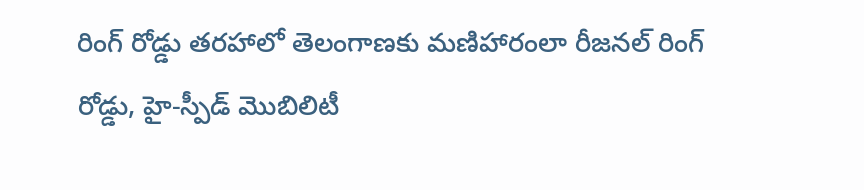రింగ్ రోడ్డు తరహాలో తెలంగాణకు మణిహారంలా రీజనల్ రింగ్ రోడ్డు, హై-స్పీడ్ మొబిలిటీ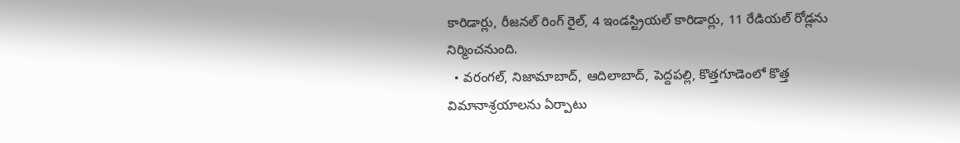కారిడార్లు, రీజనల్ రింగ్ రైల్, 4 ఇండస్ట్రియల్ కారిడార్లు, 11 రేడియల్ రోడ్లను నిర్మించనుంది.
  • వరంగల్, నిజామాబాద్, ఆదిలాబాద్, పెద్దపల్లి, కొత్తగూడెంలో కొత్త విమానాశ్రయాలను ఏర్పాటు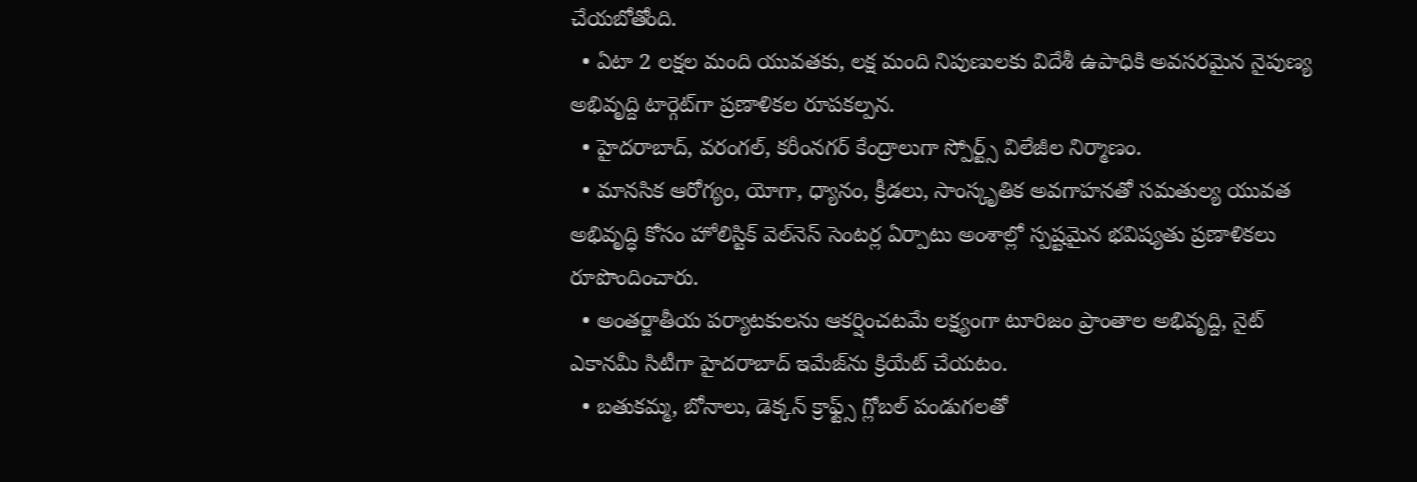చేయబోతోంది.
  • ఏటా 2 లక్షల మంది యువతకు, లక్ష మంది నిపుణులకు విదేశీ ఉపాధికి అవసరమైన నైపుణ్య అభివృద్ది టార్గెట్‌గా ప్రణాళికల రూపకల్పన.
  • హైదరాబాద్, వరంగల్, కరీంనగర్ కేంద్రాలుగా స్పోర్ట్స్ విలేజీల నిర్మాణం.
  • మానసిక ఆరోగ్యం, యోగా, ధ్యానం, క్రీడలు, సాంస్కృతిక అవగాహనతో సమతుల్య యువత అభివృద్ధి కోసం హోలిస్టిక్ వెల్‌నెస్ సెంటర్ల ఏర్పాటు అంశాల్లో స్పష్టమైన భవిష్యతు ప్రణాళికలు రూపొందించారు.
  • అంతర్జాతీయ పర్యాటకులను ఆకర్షించటమే లక్ష్యంగా టూరిజం ప్రాంతాల అభివృద్ది, నైట్ ఎకానమీ సిటీగా హైదరాబాద్ ఇమేజ్‌ను క్రియేట్ చేయటం.
  • బతుకమ్మ, బోనాలు, డెక్కన్ క్రాఫ్ట్స్ గ్లోబల్ పండుగలతో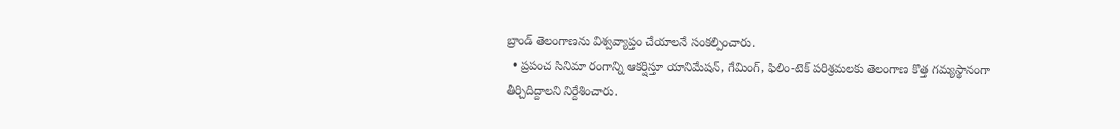బ్రాండ్ తెలంగాణను విశ్వవ్యాప్తం చేయాలనే సంకల్పించారు.
  • ప్రపంచ సినిమా రంగాన్ని ఆకర్షిస్తూ యానిమేషన్, గేమింగ్, ఫిలిం-టెక్ పరిశ్రమలకు తెలంగాణ కొత్త గమ్యస్థానంగా తీర్చిదిద్దాలని నిర్దేశించారు.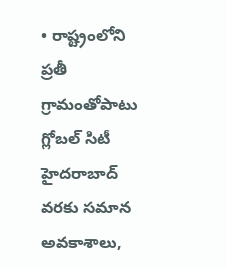• రాష్ట్రంలోని ప్రతీ గ్రామంతోపాటు గ్లోబల్ సిటీ హైదరాబాద్ వరకు సమాన అవకాశాలు,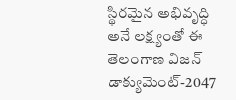స్థిరమైన అభివృద్ధి అనే లక్ష్యంతో ఈ తెలంగాణ విజన్ డాక్యుమెంట్-2047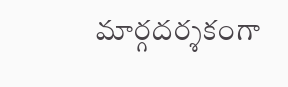మార్గదర్శకంగా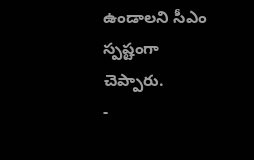ఉండాలని సీఎం స్పష్టంగా చెప్పారు.
-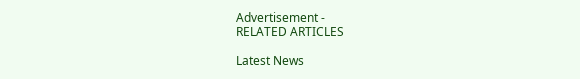Advertisement -
RELATED ARTICLES

Latest News